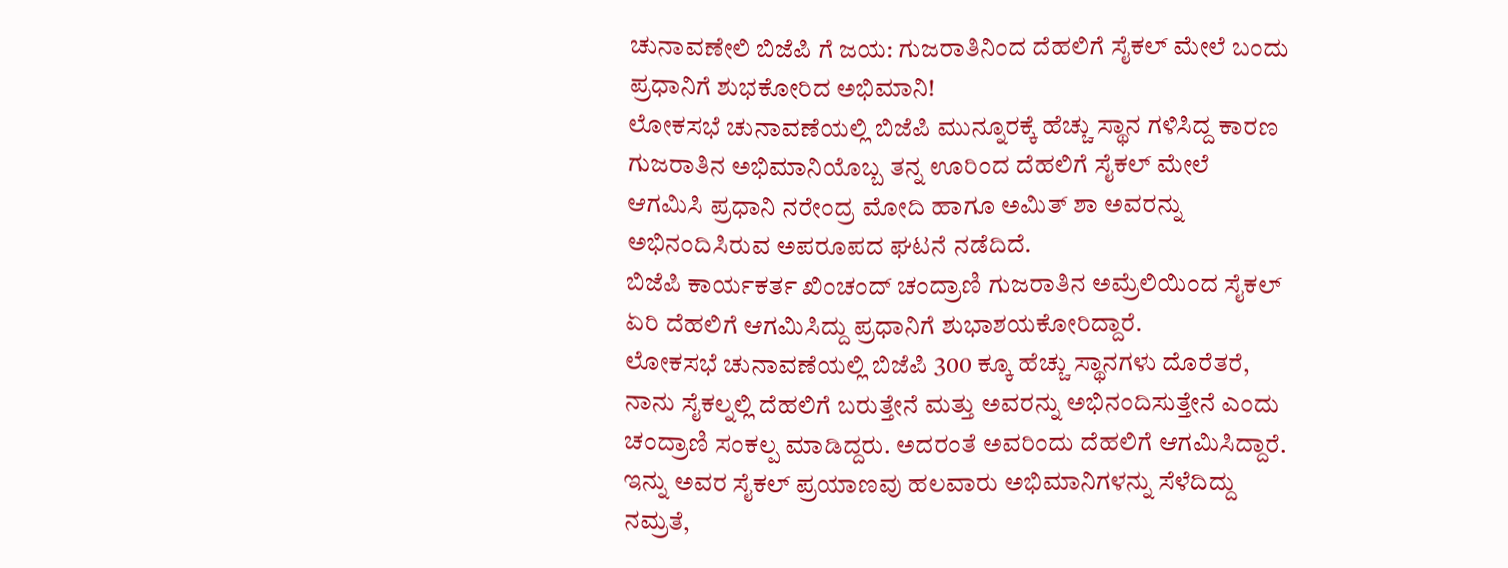ಚುನಾವಣೇಲಿ ಬಿಜೆಪಿ ಗೆ ಜಯ: ಗುಜರಾತಿನಿಂದ ದೆಹಲಿಗೆ ಸೈಕಲ್ ಮೇಲೆ ಬಂದು ಪ್ರಧಾನಿಗೆ ಶುಭಕೋರಿದ ಅಭಿಮಾನಿ!
ಲೋಕಸಭೆ ಚುನಾವಣೆಯಲ್ಲಿ ಬಿಜೆಪಿ ಮುನ್ನೂರಕ್ಕೆ ಹೆಚ್ಚು ಸ್ಥಾನ ಗಳಿಸಿದ್ದ ಕಾರಣ ಗುಜರಾತಿನ ಅಭಿಮಾನಿಯೊಬ್ಬ ತನ್ನ ಊರಿಂದ ದೆಹಲಿಗೆ ಸೈಕಲ್ ಮೇಲೆ ಆಗಮಿಸಿ ಪ್ರಧಾನಿ ನರೇಂದ್ರ ಮೋದಿ ಹಾಗೂ ಅಮಿತ್ ಶಾ ಅವರನ್ನು ಅಭಿನಂದಿಸಿರುವ ಅಪರೂಪದ ಘಟನೆ ನಡೆದಿದೆ.
ಬಿಜೆಪಿ ಕಾರ್ಯಕರ್ತ ಖಿಂಚಂದ್ ಚಂದ್ರಾಣಿ ಗುಜರಾತಿನ ಅಮ್ರೆಲಿಯಿಂದ ಸೈಕಲ್ ಏರಿ ದೆಹಲಿಗೆ ಆಗಮಿಸಿದ್ದು ಪ್ರಧಾನಿಗೆ ಶುಭಾಶಯಕೋರಿದ್ದಾರೆ.
ಲೋಕಸಭೆ ಚುನಾವಣೆಯಲ್ಲಿ ಬಿಜೆಪಿ 300 ಕ್ಕೂ ಹೆಚ್ಚು ಸ್ಥಾನಗಳು ದೊರೆತರೆ, ನಾನು ಸೈಕಲ್ನಲ್ಲಿ ದೆಹಲಿಗೆ ಬರುತ್ತೇನೆ ಮತ್ತು ಅವರನ್ನು ಅಭಿನಂದಿಸುತ್ತೇನೆ ಎಂದು ಚಂದ್ರಾಣಿ ಸಂಕಲ್ಪ ಮಾಡಿದ್ದರು. ಅದರಂತೆ ಅವರಿಂದು ದೆಹಲಿಗೆ ಆಗಮಿಸಿದ್ದಾರೆ.
ಇನ್ನು ಅವರ ಸೈಕಲ್ ಪ್ರಯಾಣವು ಹಲವಾರು ಅಭಿಮಾನಿಗಳನ್ನು ಸೆಳೆದಿದ್ದು ನಮ್ರತೆ,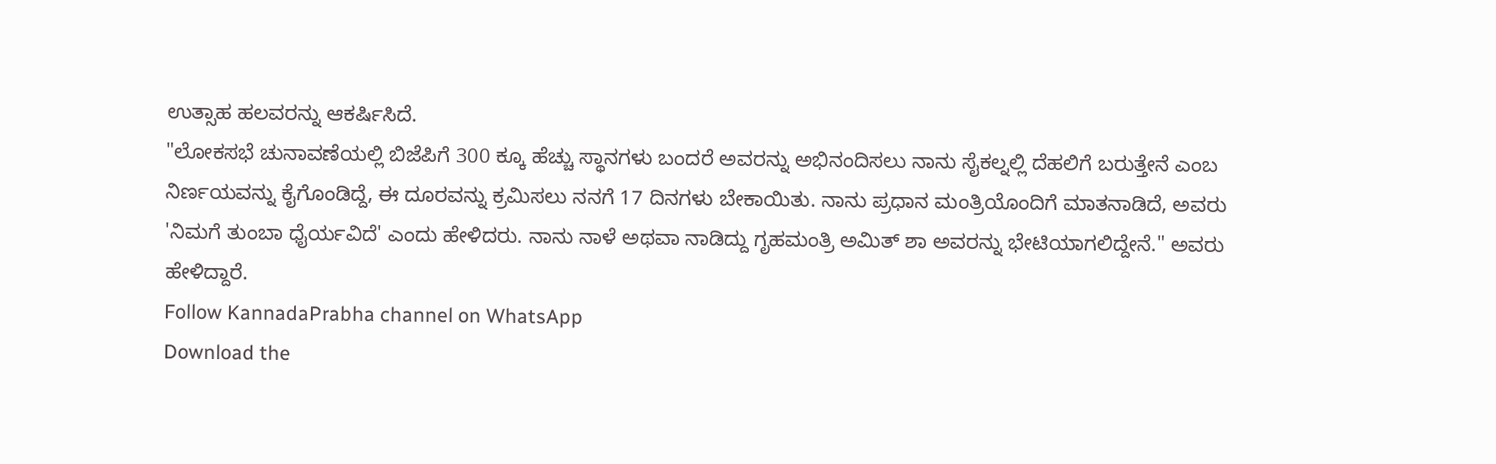ಉತ್ಸಾಹ ಹಲವರನ್ನು ಆಕರ್ಷಿಸಿದೆ.
"ಲೋಕಸಭೆ ಚುನಾವಣೆಯಲ್ಲಿ ಬಿಜೆಪಿಗೆ 300 ಕ್ಕೂ ಹೆಚ್ಚು ಸ್ಥಾನಗಳು ಬಂದರೆ ಅವರನ್ನು ಅಭಿನಂದಿಸಲು ನಾನು ಸೈಕಲ್ನಲ್ಲಿ ದೆಹಲಿಗೆ ಬರುತ್ತೇನೆ ಎಂಬ ನಿರ್ಣಯವನ್ನು ಕೈಗೊಂಡಿದ್ದೆ, ಈ ದೂರವನ್ನು ಕ್ರಮಿಸಲು ನನಗೆ 17 ದಿನಗಳು ಬೇಕಾಯಿತು. ನಾನು ಪ್ರಧಾನ ಮಂತ್ರಿಯೊಂದಿಗೆ ಮಾತನಾಡಿದೆ, ಅವರು 'ನಿಮಗೆ ತುಂಬಾ ಧೈರ್ಯವಿದೆ' ಎಂದು ಹೇಳಿದರು. ನಾನು ನಾಳೆ ಅಥವಾ ನಾಡಿದ್ದು ಗೃಹಮಂತ್ರಿ ಅಮಿತ್ ಶಾ ಅವರನ್ನು ಭೇಟಿಯಾಗಲಿದ್ದೇನೆ." ಅವರು ಹೇಳಿದ್ದಾರೆ.
Follow KannadaPrabha channel on WhatsApp
Download the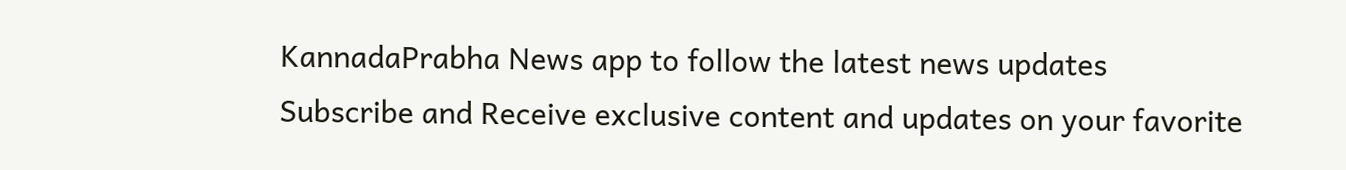KannadaPrabha News app to follow the latest news updates
Subscribe and Receive exclusive content and updates on your favorite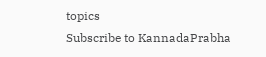topics
Subscribe to KannadaPrabha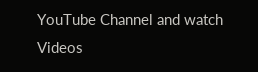YouTube Channel and watch Videos